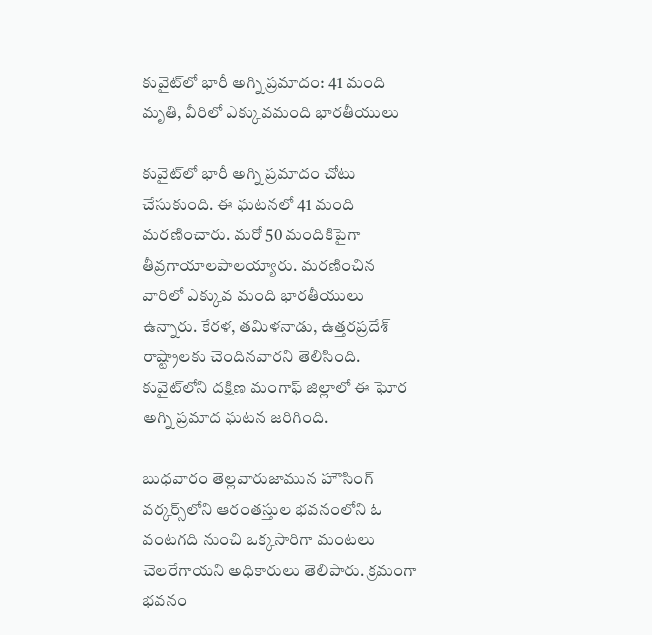కువైట్‌లో భారీ అగ్ని ప్రమాదం: 41 మంది మృతి, వీరిలో ఎక్కువమంది భారతీయులు

కువైట్‌లో భారీ అగ్ని ప్రమాదం చోటు చేసుకుంది. ఈ ఘటనలో 41 మంది మరణించారు. మరో 50 మందికిపైగా తీవ్రగాయాలపాలయ్యారు. మరణించిన వారిలో ఎక్కువ మంది భారతీయులు ఉన్నారు. కేరళ, తమిళనాడు, ఉత్తరప్రదేశ్ రాష్ట్రాలకు చెందినవారని తెలిసింది. కువైట్‌లోని దక్షిణ మంగాఫ్ జిల్లాలో ఈ ఘోర అగ్ని ప్రమాద ఘటన జరిగింది.

బుధవారం తెల్లవారుజామున హౌసింగ్ వర్కర్స్‌లోని ఆరంతస్తుల భవనంలోని ఓ వంటగది నుంచి ఒక్కసారిగా మంటలు చెలరేగాయని అధికారులు తెలిపారు. క్రమంగా భవనం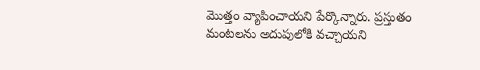మొత్తం వ్యాపించాయని పేర్కొన్నారు. ప్రస్తుతం మంటలను అదుపులోకి వచ్చాయని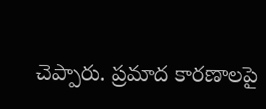చెప్పారు. ప్రమాద కారణాలపై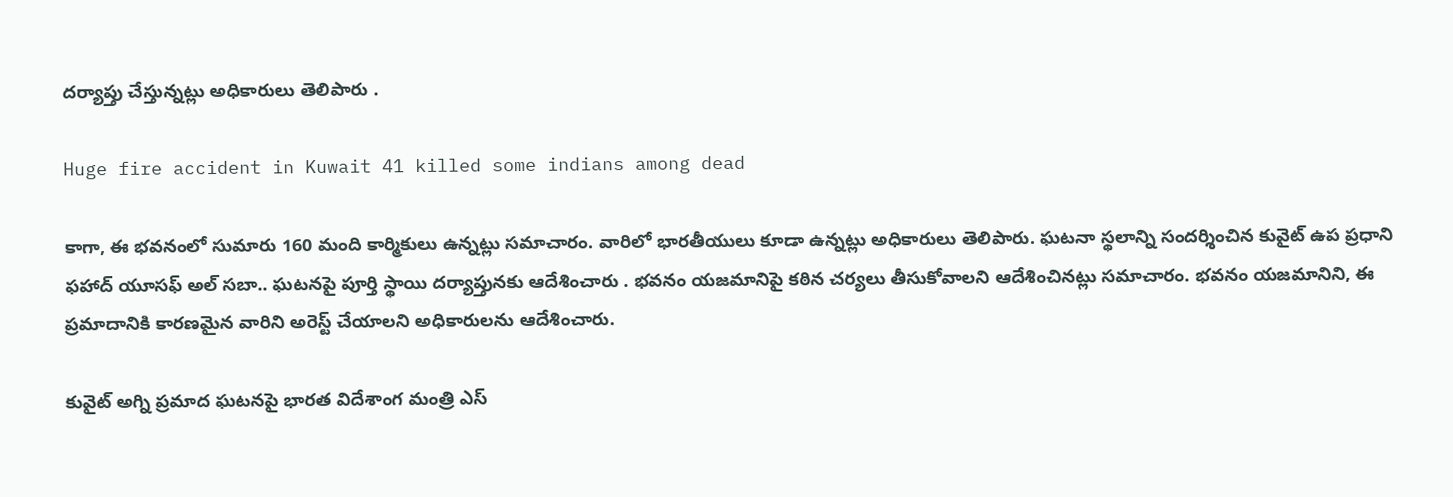దర్యాప్తు చేస్తున్నట్లు అధికారులు తెలిపారు .

Huge fire accident in Kuwait 41 killed some indians among dead

కాగా, ఈ భవనంలో సుమారు 160 మంది కార్మికులు ఉన్నట్లు సమాచారం. వారిలో భారతీయులు కూడా ఉన్నట్లు అధికారులు తెలిపారు. ఘటనా స్థలాన్ని సందర్శించిన కువైట్ ఉప ప్రధాని ఫహాద్ యూసఫ్ అల్ సబా.. ఘటనపై పూర్తి స్థాయి దర్యాప్తునకు ఆదేశించారు . భవనం యజమానిపై కఠిన చర్యలు తీసుకోవాలని ఆదేశించినట్లు సమాచారం. భవనం యజమానిని, ఈ ప్రమాదానికి కారణమైన వారిని అరెస్ట్ చేయాలని అధికారులను ఆదేశించారు.

కువైట్ అగ్ని ప్రమాద ఘటనపై భారత విదేశాంగ మంత్రి ఎస్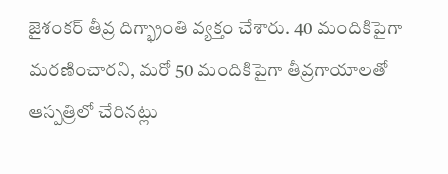జైశంకర్ తీవ్ర దిగ్భ్రాంతి వ్యక్తం చేశారు. 40 మందికిపైగా మరణించారని, మరో 50 మందికిపైగా తీవ్రగాయాలతో ఆస్పత్రిలో చేరినట్లు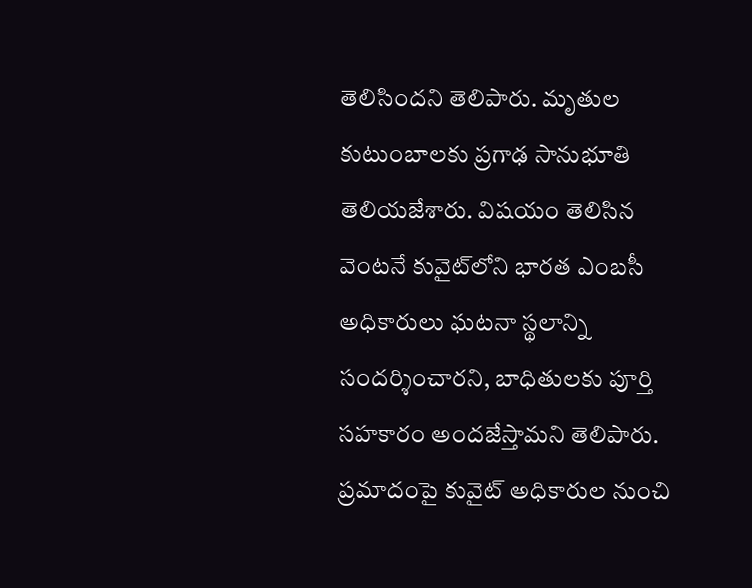తెలిసిందని తెలిపారు. మృతుల కుటుంబాలకు ప్రగాఢ సానుభూతి తెలియజేశారు. విషయం తెలిసిన వెంటనే కువైట్‌లోని భారత ఎంబసీ అధికారులు ఘటనా స్థలాన్ని సందర్శించారని, బాధితులకు పూర్తి సహకారం అందజేస్తామని తెలిపారు. ప్రమాదంపై కువైట్ అధికారుల నుంచి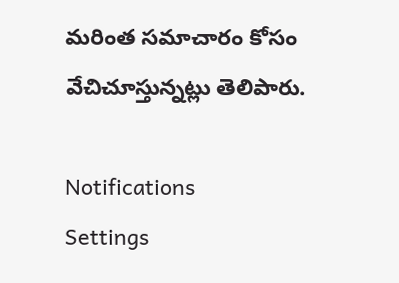మరింత సమాచారం కోసం వేచిచూస్తున్నట్లు తెలిపారు.

Notifications
Settings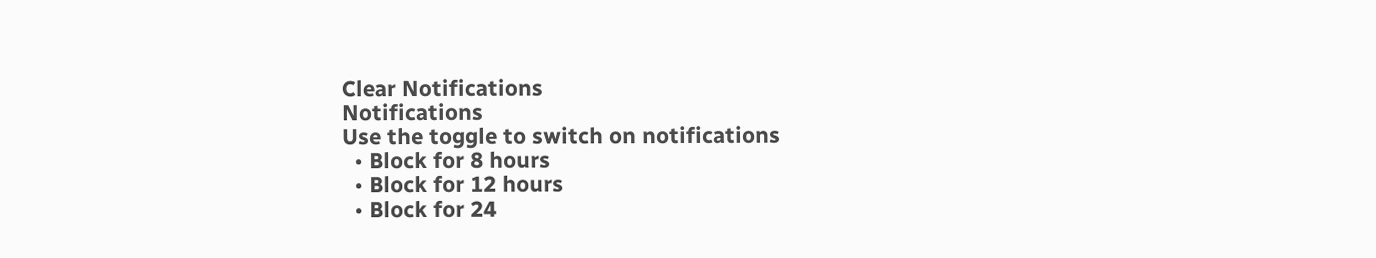Clear Notifications
Notifications
Use the toggle to switch on notifications
  • Block for 8 hours
  • Block for 12 hours
  • Block for 24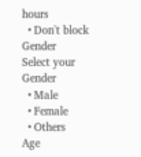hours
  • Don't block
Gender
Select your Gender
  • Male
  • Female
  • Others
Age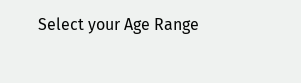Select your Age Range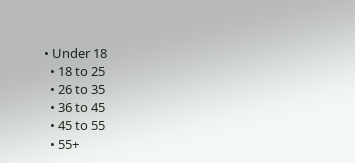• Under 18
  • 18 to 25
  • 26 to 35
  • 36 to 45
  • 45 to 55
  • 55+